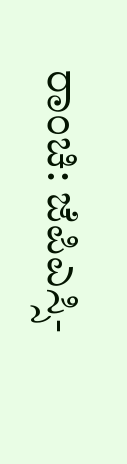ರಾಂಚಿ: ಜೆಪಿಎಸ್ಸಿ-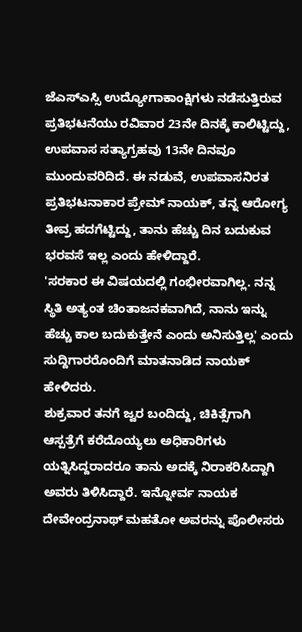ಜೆಎಸ್ಎಸ್ಸಿ ಉದ್ಯೋಗಾಕಾಂಕ್ಷಿಗಳು ನಡೆಸುತ್ತಿರುವ ಪ್ರತಿಭಟನೆಯು ರವಿವಾರ 23ನೇ ದಿನಕ್ಕೆ ಕಾಲಿಟ್ಟಿದ್ದು, ಉಪವಾಸ ಸತ್ಯಾಗ್ರಹವು 13ನೇ ದಿನವೂ ಮುಂದುವರಿದಿದೆ. ಈ ನಡುವೆ, ಉಪವಾಸನಿರತ ಪ್ರತಿಭಟನಾಕಾರ ಪ್ರೇಮ್ ನಾಯಕ್, ತನ್ನ ಆರೋಗ್ಯ ತೀವ್ರ ಹದಗೆಟ್ಟಿದ್ದು, ತಾನು ಹೆಚ್ಚು ದಿನ ಬದುಕುವ ಭರವಸೆ ಇಲ್ಲ ಎಂದು ಹೇಳಿದ್ದಾರೆ.
'ಸರಕಾರ ಈ ವಿಷಯದಲ್ಲಿ ಗಂಭೀರವಾಗಿಲ್ಲ. ನನ್ನ ಸ್ಥಿತಿ ಅತ್ಯಂತ ಚಿಂತಾಜನಕವಾಗಿದೆ, ನಾನು ಇನ್ನು ಹೆಚ್ಚು ಕಾಲ ಬದುಕುತ್ತೇನೆ ಎಂದು ಅನಿಸುತ್ತಿಲ್ಲ' ಎಂದು ಸುದ್ದಿಗಾರರೊಂದಿಗೆ ಮಾತನಾಡಿದ ನಾಯಕ್ ಹೇಳಿದರು.
ಶುಕ್ರವಾರ ತನಗೆ ಜ್ವರ ಬಂದಿದ್ದು, ಚಿಕಿತ್ಸೆಗಾಗಿ ಆಸ್ಪತ್ರೆಗೆ ಕರೆದೊಯ್ಯಲು ಅಧಿಕಾರಿಗಳು ಯತ್ನಿಸಿದ್ದರಾದರೂ ತಾನು ಅದಕ್ಕೆ ನಿರಾಕರಿಸಿದ್ದಾಗಿ ಅವರು ತಿಳಿಸಿದ್ದಾರೆ. ಇನ್ನೋರ್ವ ನಾಯಕ ದೇವೇಂದ್ರನಾಥ್ ಮಹತೋ ಅವರನ್ನು ಪೊಲೀಸರು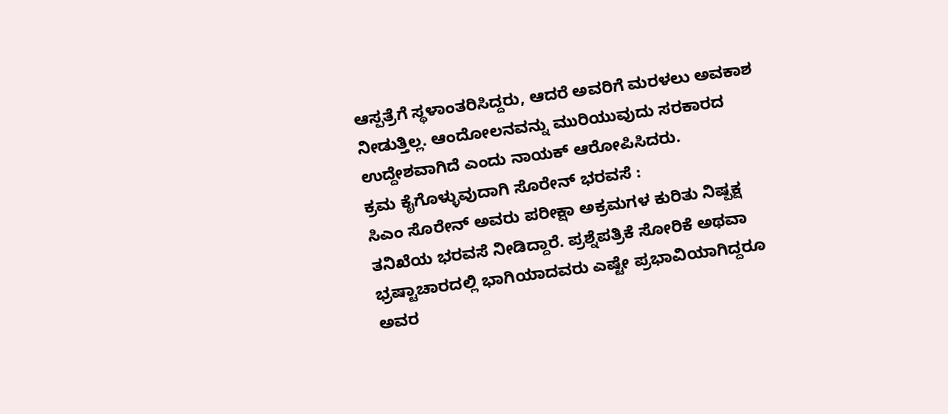ಆಸ್ಪತ್ರೆಗೆ ಸ್ಥಳಾಂತರಿಸಿದ್ದರು, ಆದರೆ ಅವರಿಗೆ ಮರಳಲು ಅವಕಾಶ ನೀಡುತ್ತಿಲ್ಲ. ಆಂದೋಲನವನ್ನು ಮುರಿಯುವುದು ಸರಕಾರದ ಉದ್ದೇಶವಾಗಿದೆ ಎಂದು ನಾಯಕ್ ಆರೋಪಿಸಿದರು.
ಕ್ರಮ ಕೈಗೊಳ್ಳುವುದಾಗಿ ಸೊರೇನ್ ಭರವಸೆ :
ಸಿಎಂ ಸೊರೇನ್ ಅವರು ಪರೀಕ್ಷಾ ಅಕ್ರಮಗಳ ಕುರಿತು ನಿಷ್ಪಕ್ಷ ತನಿಖೆಯ ಭರವಸೆ ನೀಡಿದ್ದಾರೆ. ಪ್ರಶ್ನೆಪತ್ರಿಕೆ ಸೋರಿಕೆ ಅಥವಾ ಭ್ರಷ್ಟಾಚಾರದಲ್ಲಿ ಭಾಗಿಯಾದವರು ಎಷ್ಟೇ ಪ್ರಭಾವಿಯಾಗಿದ್ದರೂ ಅವರ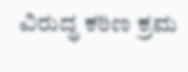ವಿರುದ್ಧ ಕಠಿಣ ಕ್ರಮ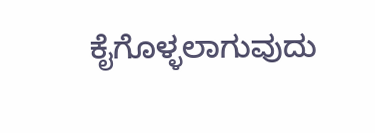ಕೈಗೊಳ್ಳಲಾಗುವುದು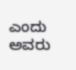ಎಂದು ಅವರು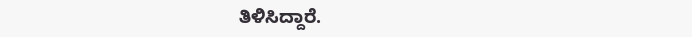ತಿಳಿಸಿದ್ದಾರೆ.